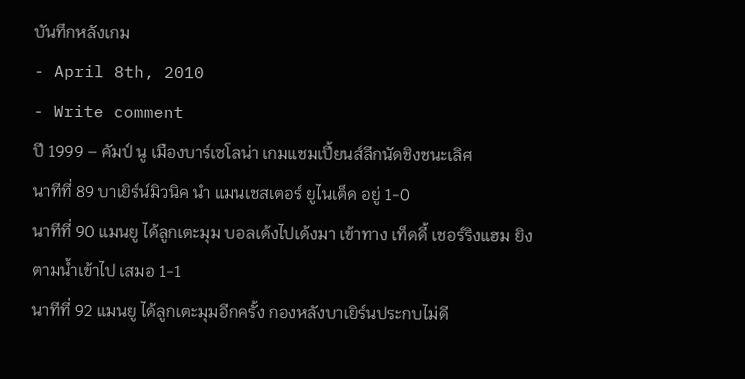บันทึกหลังเกม
- April 8th, 2010
- Write comment
ปี 1999 – คัมป์ นู เมืองบาร์เซโลน่า เกมแชมเปี้ยนส์ลีกนัดชิงชนะเลิศ
นาทีที่ 89 บาเยิร์น์มิวนิค นำ แมนเชสเตอร์ ยูไนเต็ด อยู่ 1-0
นาทีที่ 90 แมนยู ได้ลูกเตะมุม บอลเด้งไปเด้งมา เข้าทาง เท็ดดี้ เชอร์ริงแฮม ยิงตามน้ำเข้าไป เสมอ 1-1
นาทีที่ 92 แมนยู ได้ลูกเตะมุมอีกครั้ง กองหลังบาเยิร์นประกบไม่ดี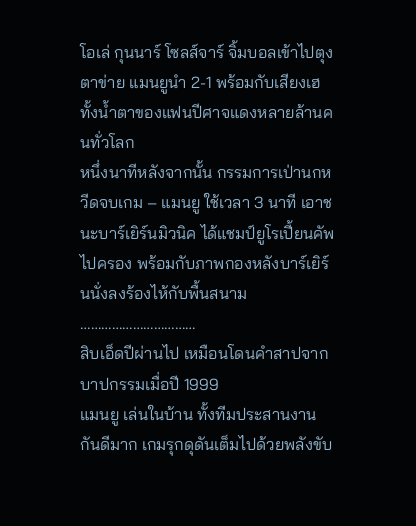โอเล่ กุนนาร์ โซลส์จาร์ จิ้มบอลเข้าไปตุงตาข่าย แมนยูนำ 2-1 พร้อมกับเสียงเฮทั้งน้ำตาของแฟนปีศาจแดงหลายล้านคนทั่วโลก
หนึ่งนาทีหลังจากนั้น กรรมการเป่านกหวีดจบเกม – แมนยู ใช้เวลา 3 นาที เอาชนะบาร์เยิร์นมิวนิค ได้แชมป์ยูโรเปี้ยนคัพไปครอง พร้อมกับภาพกองหลังบาร์เยิร์นนั่งลงร้องไห้กับพื้นสนาม
……………………………
สิบเอ็ดปีผ่านไป เหมือนโดนคำสาปจากบาปกรรมเมื่อปี 1999
แมนยู เล่นในบ้าน ทั้งทีมประสานงานกันดีมาก เกมรุกดุดันเต็มไปด้วยพลังขับ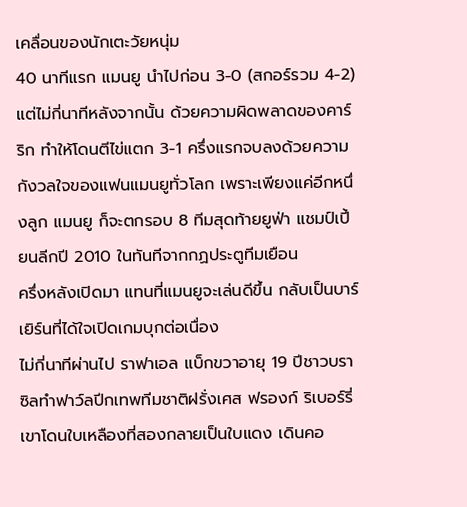เคลื่อนของนักเตะวัยหนุ่ม
40 นาทีแรก แมนยู นำไปก่อน 3-0 (สกอร์รวม 4-2)
แต่ไม่กี่นาทีหลังจากนั้น ด้วยความผิดพลาดของคาร์ริก ทำให้โดนตีไข่แตก 3-1 ครึ่งแรกจบลงด้วยความกังวลใจของแฟนแมนยูทั่วโลก เพราะเพียงแค่อีกหนึ่งลูก แมนยู ก็จะตกรอบ 8 ทีมสุดท้ายยูฟ่า แชมป์เปี้ยนลีกปี 2010 ในทันทีจากกฏประตูทีมเยือน
ครึ่งหลังเปิดมา แทนที่แมนยูจะเล่นดีขึ้น กลับเป็นบาร์เยิร์นที่ได้ใจเปิดเกมบุกต่อเนื่อง
ไม่กี่นาทีผ่านไป ราฟาเอล แบ็กขวาอายุ 19 ปีชาวบราซิลทำฟาว์ลปีกเทพทีมชาติฝรั่งเศส ฟรองก์ ริเบอร์รี่ เขาโดนใบเหลืองที่สองกลายเป็นใบแดง เดินคอ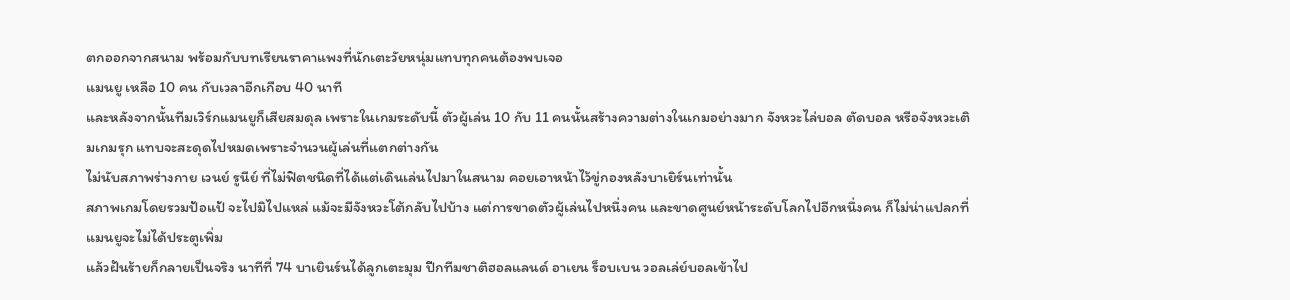ตกออกจากสนาม พร้อมกับบทเรียนราคาแพงที่นักเตะวัยหนุ่มแทบทุกคนต้องพบเจอ
แมนยู เหลือ 10 คน กับเวลาอีกเกือบ 40 นาที
และหลังจากนั้นทีมเวิร์กแมนยูก็เสียสมดุล เพราะในเกมระดับนี้ ตัวผู้เล่น 10 กับ 11 คนนั้นสร้างความต่างในเกมอย่างมาก จังหวะไล่บอล ตัดบอล หรือจังหวะเติมเกมรุก แทบจะสะดุดไปหมดเพราะจำนวนผู้เล่นที่แตกต่างกัน
ไม่นับสภาพร่างกาย เวนย์ รูนีย์ ที่ไม่ฟิตชนิดที่ได้แต่เดินเล่นไปมาในสนาม คอยเอาหน้าไว้ขู่กองหลังบาเยิร์นเท่านั้น
สภาพเกมโดยรวมป้อแป้ จะไปมิไปแหล่ แม้จะมีจังหวะโต้กลับไปบ้าง แต่การขาดตัวผู้เล่นไปหนึ่งคน และขาดศูนย์หน้าระดับโลกไปอีกหนึ่งคน ก็ไม่น่าแปลกที่แมนยูจะไม่ได้ประตูเพิ่ม
แล้วฝันร้ายก็กลายเป็นจริง นาทีที่ 74 บาเยินร์นได้ลูกเตะมุม ปีกทีมชาติฮอลแลนด์ อาเยน ร็อบเบน วอลเล่ย์บอลเข้าไป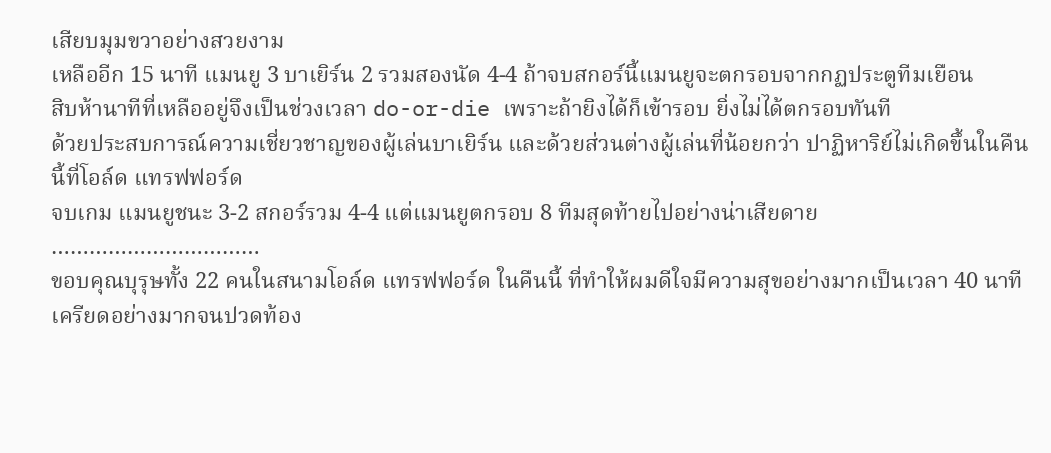เสียบมุมขวาอย่างสวยงาม
เหลืออีก 15 นาที แมนยู 3 บาเยิร์น 2 รวมสองนัด 4-4 ถ้าจบสกอร์นี้แมนยูจะตกรอบจากกฏประตูทีมเยือน
สิบห้านาทีที่เหลืออยู่จึงเป็นช่วงเวลา do-or-die เพราะถ้ายิงได้ก็เข้ารอบ ยิ่งไม่ได้ตกรอบทันที
ด้วยประสบการณ์ความเชี่ยวชาญของผู้เล่นบาเยิร์น และด้วยส่วนต่างผู้เล่นที่น้อยกว่า ปาฏิหาริย์ไม่เกิดขึ้นในคืนนี้ที่โอล์ด แทรฟฟอร์ด
จบเกม แมนยูชนะ 3-2 สกอร์รวม 4-4 แต่แมนยูตกรอบ 8 ทีมสุดท้ายไปอย่างน่าเสียดาย
……………………………
ขอบคุณบุรุษทั้ง 22 คนในสนามโอล์ด แทรฟฟอร์ด ในคืนนี้ ที่ทำให้ผมดีใจมีความสุขอย่างมากเป็นเวลา 40 นาที เครียดอย่างมากจนปวดท้อง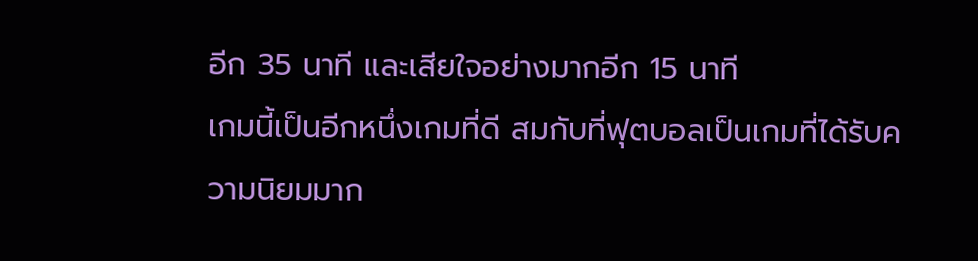อีก 35 นาที และเสียใจอย่างมากอีก 15 นาที
เกมนี้เป็นอีกหนึ่งเกมที่ดี สมกับที่ฟุตบอลเป็นเกมที่ได้รับความนิยมมาก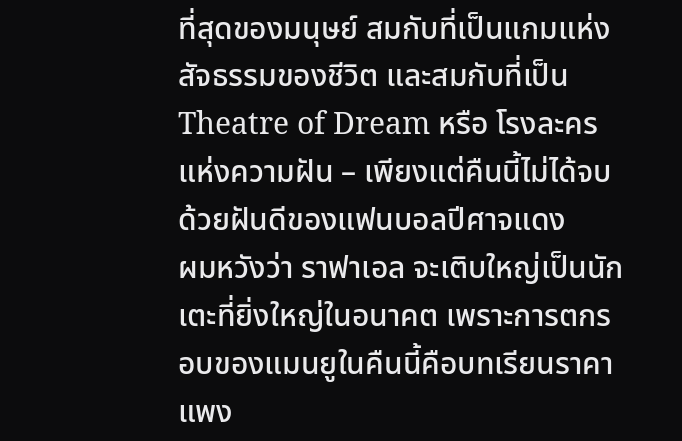ที่สุดของมนุษย์ สมกับที่เป็นแกมแห่งสัจธรรมของชีวิต และสมกับที่เป็น Theatre of Dream หรือ โรงละครแห่งความฝัน – เพียงแต่คืนนี้ไม่ได้จบด้วยฝันดีของแฟนบอลปีศาจแดง
ผมหวังว่า ราฟาเอล จะเติบใหญ่เป็นนักเตะที่ยิ่งใหญ่ในอนาคต เพราะการตกรอบของแมนยูในคืนนี้คือบทเรียนราคาแพง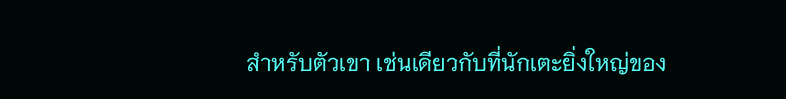สำหรับตัวเขา เช่นเดียวกับที่นักเตะยิ่งใหญ่ของ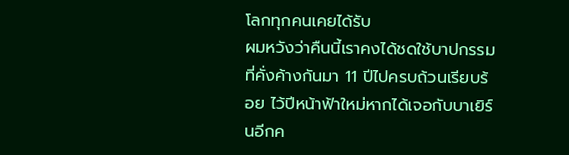โลกทุกคนเคยได้รับ
ผมหวังว่าคืนนี้เราคงได้ชดใช้บาปกรรมที่คั่งค้างกันมา 11 ปีไปครบถ้วนเรียบร้อย ไว้ปีหน้าฟ้าใหม่หากได้เจอกับบาเยิร์นอีกค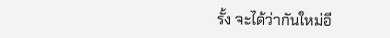รั้ง จะได้ว่ากันใหม่อี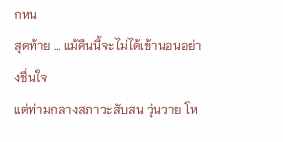กหน
สุดท้าย … แม้คืนนี้จะไม่ได้เข้านอนอย่างชื่นใจ
แต่ท่ามกลางสภาวะสับสน วุ่นวาย โห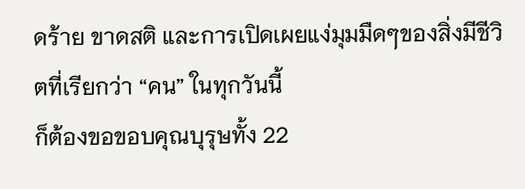ดร้าย ขาดสติ และการเปิดเผยแง่มุมมืดๆของสิ่งมีชีวิตที่เรียกว่า “คน” ในทุกวันนี้
ก็ต้องขอขอบคุณบุรุษทั้ง 22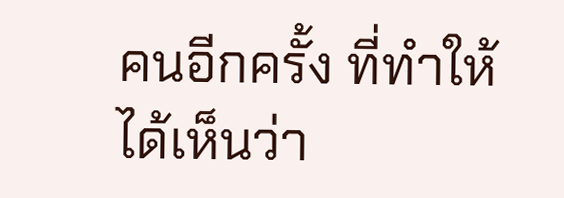คนอีกครั้ง ที่ทำให้ได้เห็นว่า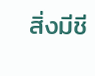สิ่งมีชี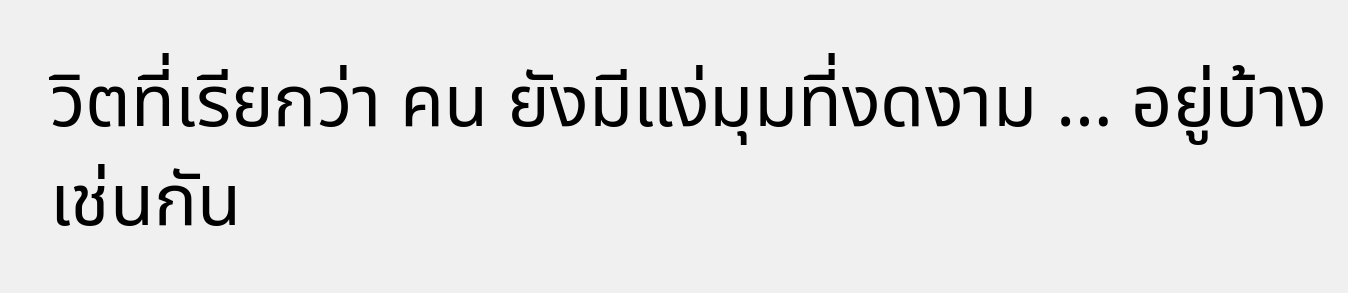วิตที่เรียกว่า คน ยังมีแง่มุมที่งดงาม … อยู่บ้างเช่นกัน